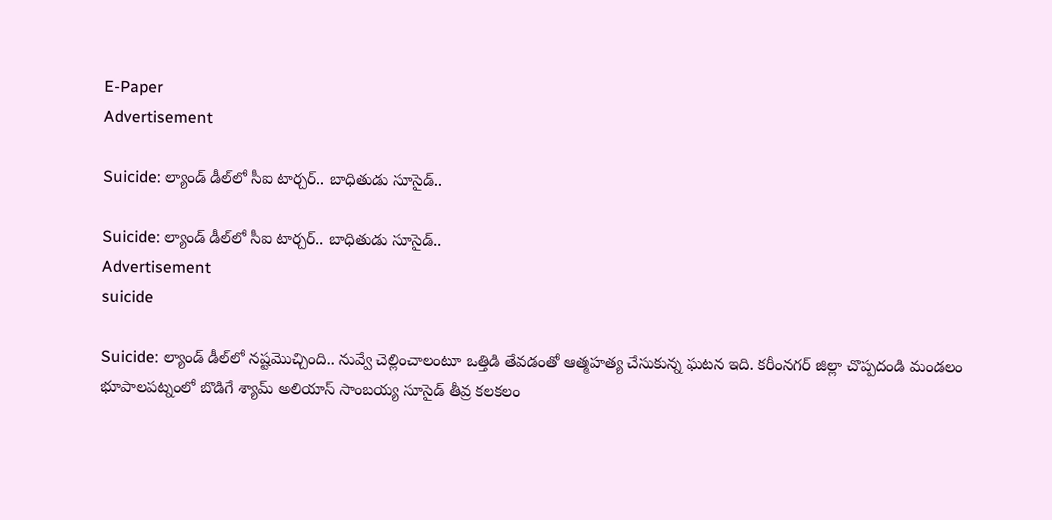E-Paper
Advertisement

Suicide: ల్యాండ్ డీల్‌లో సీఐ టార్చర్.. బాధితుడు సూసైడ్..

Suicide: ల్యాండ్ డీల్‌లో సీఐ టార్చర్.. బాధితుడు సూసైడ్..
Advertisement
suicide

Suicide: ల్యాండ్ డీల్‌లో నష్టమొచ్చింది.. నువ్వే చెల్లించాలంటూ ఒత్తిడి తేవడంతో ఆత్మహత్య చేసుకున్న ఘటన ఇది. కరీంనగర్ జిల్లా చొప్పదండి మండలం భూపాలపట్నంలో బొడిగే శ్యామ్ అలియాస్ సాంబయ్య సూసైడ్ తీవ్ర కలకలం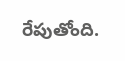రేపుతోంది.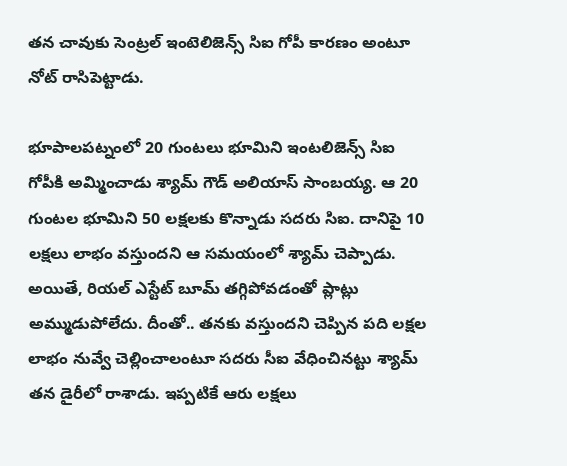తన చావుకు సెంట్రల్ ఇంటెలిజెన్స్ సిఐ గోపీ కారణం అంటూ నోట్ రాసిపెట్టాడు.

భూపాలపట్నంలో 20 గుంటలు భూమిని ఇంటలిజెన్స్ సిఐ గోపీకి అమ్మించాడు శ్యామ్ గౌడ్ అలియాస్ సాంబయ్య. ఆ 20 గుంటల భూమిని 50 లక్షలకు కొన్నాడు సదరు సిఐ. దానిపై 10 లక్షలు లాభం వస్తుందని ఆ సమయంలో శ్యామ్ చెప్పాడు. అయితే, రియల్ ఎస్టేట్ బూమ్ తగ్గిపోవడంతో ప్లాట్లు అమ్ముడుపోలేదు. దీంతో.. తనకు వస్తుందని చెప్పిన పది లక్షల లాభం నువ్వే చెల్లించాలంటూ సదరు సీఐ వేధించినట్టు శ్యామ్ తన డైరీలో రాశాడు. ఇప్పటికే ఆరు లక్షలు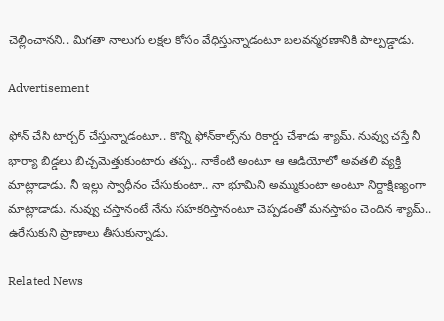చెల్లించానని.. మిగతా నాలుగు లక్షల కోసం వేధిస్తున్నాడంటూ బలవన్మరణానికి పాల్పడ్డాడు.

Advertisement

ఫోన్ చేసి టార్చర్ చేస్తున్నాడంటూ.. కొన్ని ఫోన్‌కాల్స్‌ను రికార్డు చేశాడు శ్యామ్. నువ్వు చస్తే నీ భార్యా బిడ్డలు బిచ్చమెత్తుకుంటారు తప్ప.. నాకేంటి అంటూ ఆ ఆడియోలో అవతలి వ్యక్తి మాట్లాడాడు. నీ ఇల్లు స్వాధీనం చేసుకుంటా.. నా భూమిని అమ్ముకుంటా అంటూ నిర్దాక్షిణ్యంగా మాట్లాడాడు. నువ్వు చస్తానంటే నేను సహకరిస్తానంటూ చెప్పడంతో మనస్తాపం చెందిన శ్యామ్.. ఉరేసుకుని ప్రాణాలు తీసుకున్నాడు.

Related News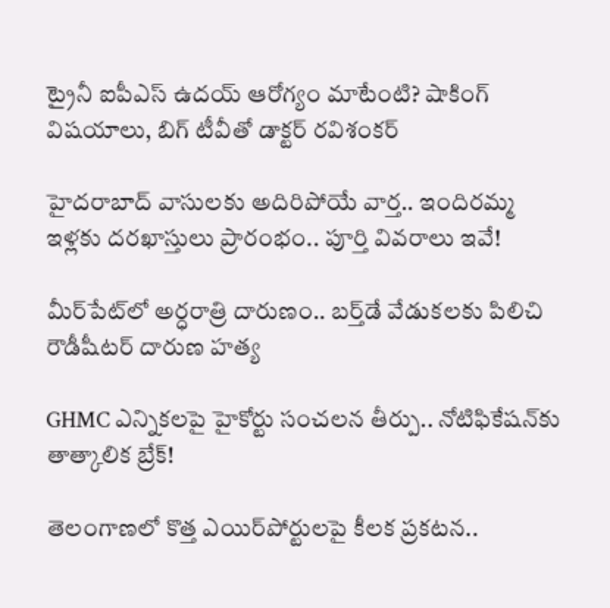ట్రైనీ ఐపీఎస్ ఉదయ్ ఆరోగ్యం మాటేంటి? షాకింగ్ విషయాలు, బిగ్ టీవీతో డాక్టర్ రవిశంకర్

హైదరాబాద్‌ వాసులకు అదిరిపోయే వార్త.. ఇందిరమ్మ ఇళ్లకు దరఖాస్తులు ప్రారంభం.. పూర్తి వివరాలు ఇవే!

మీర్‌పేట్‌లో అర్ధరాత్రి దారుణం.. బర్త్‌డే వేడుకలకు పిలిచి రౌడీషీటర్ దారుణ హత్య

GHMC ఎన్నికలపై హైకోర్టు సంచలన తీర్పు.. నోటిఫికేషన్‌కు తాత్కాలిక బ్రేక్!

తెలంగాణలో కొత్త ఎయిర్‌పోర్టులపై కీలక ప్రకటన..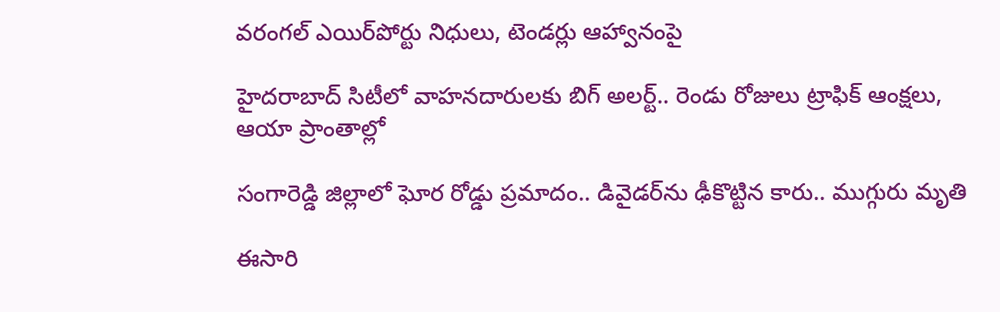వరంగల్ ఎయిర్‌పోర్టు నిధులు, టెండర్లు ఆహ్వానంపై

హైదరాబాద్ సిటీలో వాహనదారులకు బిగ్ అలర్ట్.. రెండు రోజులు ట్రాఫిక్ ఆంక్షలు, ఆయా ప్రాంతాల్లో

సంగారెడ్డి జిల్లాలో ఘోర రోడ్డు ప్రమాదం.. డివైడర్‌ను ఢీకొట్టిన కారు.. ముగ్గురు మృతి

ఈసారి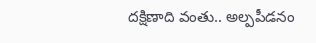దక్షిణాది వంతు.. అల్పపీడనం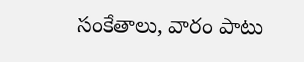సంకేతాలు, వారం పాటు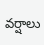వర్షాలు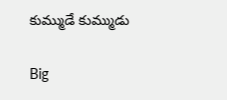కుమ్ముడే కుమ్ముడు

Big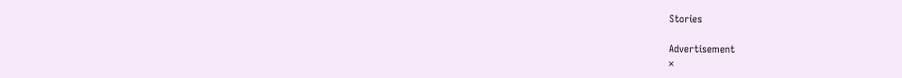Stories

Advertisement
×